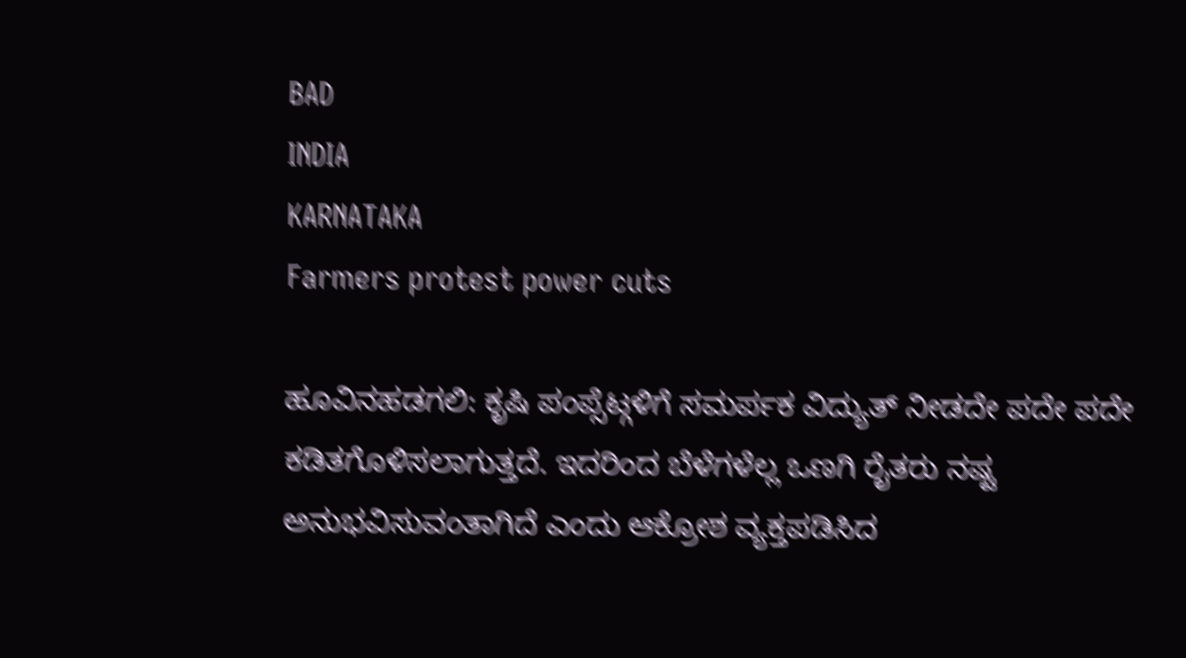BAD
INDIA
KARNATAKA
Farmers protest power cuts

ಹೂವಿನಹಡಗಲಿ: ಕೃಷಿ ಪಂಪ್ಸೆಟ್ಗಳಿಗೆ ಸಮರ್ಪಕ ವಿದ್ಯುತ್ ನೀಡದೇ ಪದೇ ಪದೇ ಕಡಿತಗೊಳಿಸಲಾಗುತ್ತದೆ. ಇದರಿಂದ ಬೆಳೆಗಳೆಲ್ಲ ಒಣಗಿ ರೈತರು ನಷ್ಟ ಅನುಭವಿಸುವಂತಾಗಿದೆ ಎಂದು ಆಕ್ರೋಶ ವ್ಯಕ್ತಪಡಿಸಿದ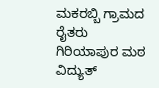ಮಕರಬ್ಬಿ ಗ್ರಾಮದ ರೈತರು ಗಿರಿಯಾಪುರ ಮಠ ವಿದ್ಯುತ್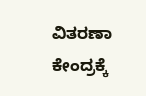ವಿತರಣಾ ಕೇಂದ್ರಕ್ಕೆ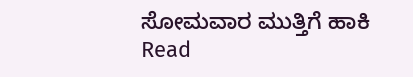ಸೋಮವಾರ ಮುತ್ತಿಗೆ ಹಾಕಿ
Read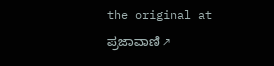the original at ಪ್ರಜಾವಾಣಿ ↗